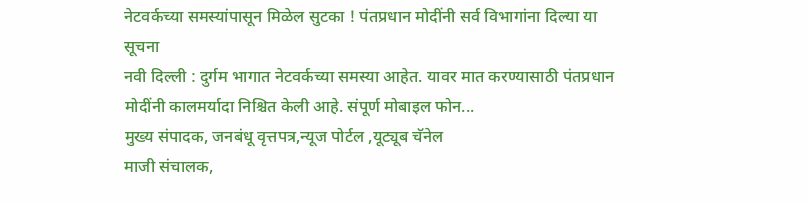नेटवर्कच्या समस्यांपासून मिळेल सुटका ! पंतप्रधान मोदींनी सर्व विभागांना दिल्या या सूचना
नवी दिल्ली : दुर्गम भागात नेटवर्कच्या समस्या आहेत. यावर मात करण्यासाठी पंतप्रधान मोदींनी कालमर्यादा निश्चित केली आहे. संपूर्ण मोबाइल फोन...
मुख्य संपादक, जनबंधू वृत्तपत्र,न्यूज पोर्टल ,यूट्यूब चॅनेल
माजी संचालक,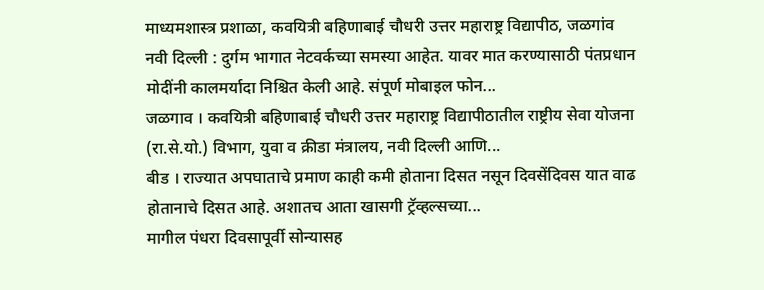माध्यमशास्त्र प्रशाळा, कवयित्री बहिणाबाई चौधरी उत्तर महाराष्ट्र विद्यापीठ, जळगांव
नवी दिल्ली : दुर्गम भागात नेटवर्कच्या समस्या आहेत. यावर मात करण्यासाठी पंतप्रधान मोदींनी कालमर्यादा निश्चित केली आहे. संपूर्ण मोबाइल फोन...
जळगाव । कवयित्री बहिणाबाई चौधरी उत्तर महाराष्ट्र विद्यापीठातील राष्ट्रीय सेवा योजना (रा.से.यो.) विभाग, युवा व क्रीडा मंत्रालय, नवी दिल्ली आणि...
बीड । राज्यात अपघाताचे प्रमाण काही कमी होताना दिसत नसून दिवसेंदिवस यात वाढ होतानाचे दिसत आहे. अशातच आता खासगी ट्रॅव्हल्सच्या...
मागील पंधरा दिवसापूर्वी सोन्यासह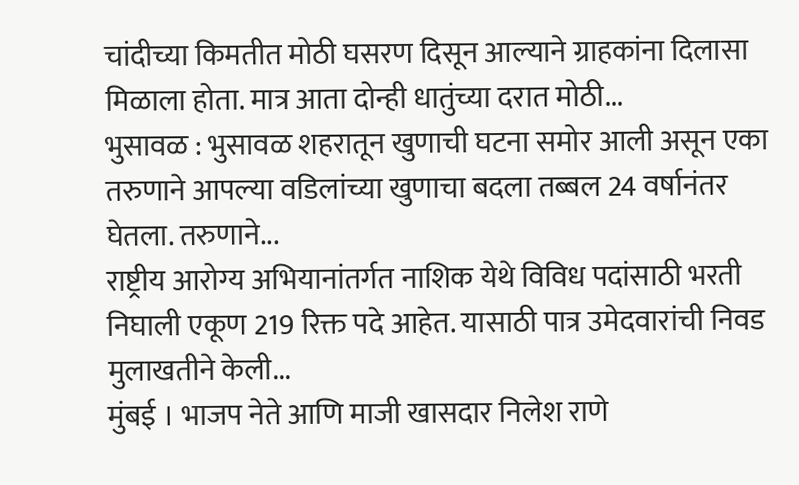चांदीच्या किमतीत मोठी घसरण दिसून आल्याने ग्राहकांना दिलासा मिळाला होता. मात्र आता दोन्ही धातुंच्या दरात मोठी...
भुसावळ : भुसावळ शहरातून खुणाची घटना समोर आली असून एका तरुणाने आपल्या वडिलांच्या खुणाचा बदला तब्बल 24 वर्षानंतर घेतला. तरुणाने...
राष्ट्रीय आरोग्य अभियानांतर्गत नाशिक येथे विविध पदांसाठी भरती निघाली एकूण 219 रिक्त पदे आहेत. यासाठी पात्र उमेदवारांची निवड मुलाखतीने केली...
मुंबई । भाजप नेते आणि माजी खासदार निलेश राणे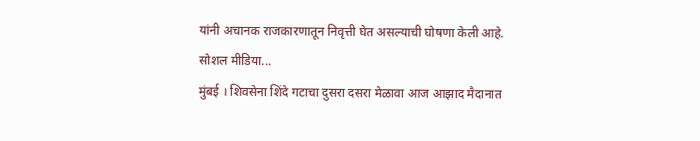यांनी अचानक राजकारणातून निवृत्ती घेत असल्याची घोषणा केली आहे. सोशल मीडिया...
मुंबई । शिवसेना शिंदे गटाचा दुसरा दसरा मेळावा आज आझाद मैदानात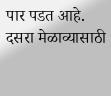पार पडत आहे. दसरा मेळाव्यासाठी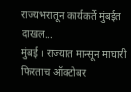राज्यभरातून कार्यकर्ते मुंबईत दाखल...
मुंबई । राज्यात मान्सून माघारी फिरताच ऑक्टोबर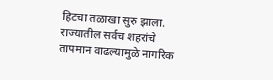हिटचा तळाखा सुरु झाला. राज्यातील सर्वच शहरांचे तापमान वाढल्यामुळे नागरिक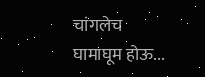चांगलेच घामाघूम होऊ...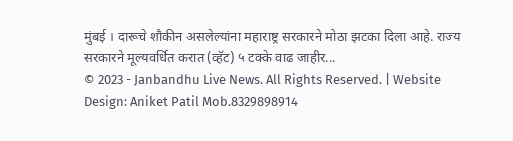मुंबई । दारूचे शौकीन असलेल्यांना महाराष्ट्र सरकारने मोठा झटका दिला आहे. राज्य सरकारने मूल्यवर्धित करात (व्हॅट) ५ टक्के वाढ जाहीर...
© 2023 - Janbandhu Live News. All Rights Reserved. | Website Design: Aniket Patil Mob.8329898914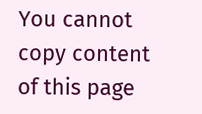You cannot copy content of this page